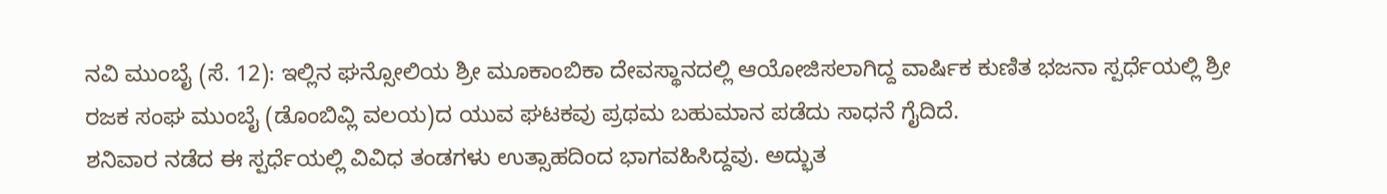ನವಿ ಮುಂಬೈ (ಸೆ. 12): ಇಲ್ಲಿನ ಘನ್ಸೋಲಿಯ ಶ್ರೀ ಮೂಕಾಂಬಿಕಾ ದೇವಸ್ಥಾನದಲ್ಲಿ ಆಯೋಜಿಸಲಾಗಿದ್ದ ವಾರ್ಷಿಕ ಕುಣಿತ ಭಜನಾ ಸ್ಪರ್ಧೆಯಲ್ಲಿ ಶ್ರೀ ರಜಕ ಸಂಘ ಮುಂಬೈ (ಡೊಂಬಿವ್ಲಿ ವಲಯ)ದ ಯುವ ಘಟಕವು ಪ್ರಥಮ ಬಹುಮಾನ ಪಡೆದು ಸಾಧನೆ ಗೈದಿದೆ.
ಶನಿವಾರ ನಡೆದ ಈ ಸ್ಪರ್ಧೆಯಲ್ಲಿ ವಿವಿಧ ತಂಡಗಳು ಉತ್ಸಾಹದಿಂದ ಭಾಗವಹಿಸಿದ್ದವು. ಅದ್ಭುತ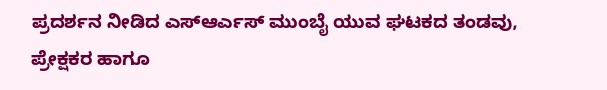ಪ್ರದರ್ಶನ ನೀಡಿದ ಎಸ್ಆರ್ಎಸ್ ಮುಂಬೈ ಯುವ ಘಟಕದ ತಂಡವು, ಪ್ರೇಕ್ಷಕರ ಹಾಗೂ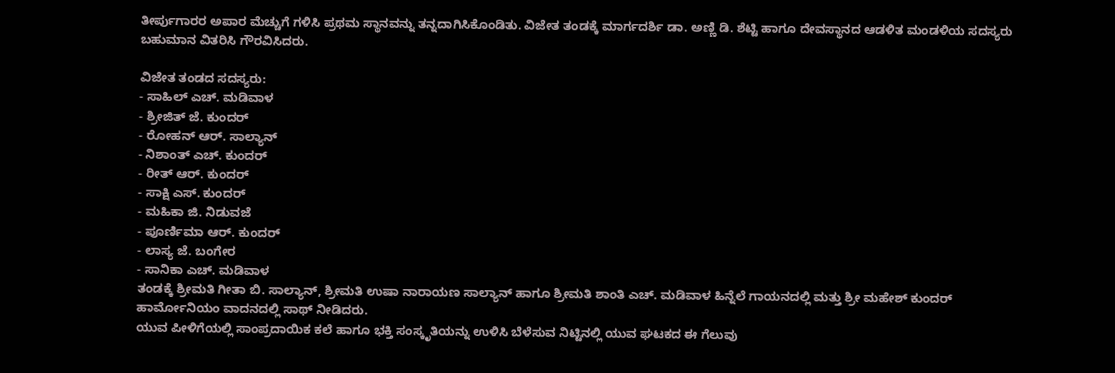ತೀರ್ಪುಗಾರರ ಅಪಾರ ಮೆಚ್ಚುಗೆ ಗಳಿಸಿ ಪ್ರಥಮ ಸ್ಥಾನವನ್ನು ತನ್ನದಾಗಿಸಿಕೊಂಡಿತು. ವಿಜೇತ ತಂಡಕ್ಕೆ ಮಾರ್ಗದರ್ಶಿ ಡಾ. ಅಣ್ಣಿ ಡಿ. ಶೆಟ್ಟಿ ಹಾಗೂ ದೇವಸ್ಥಾನದ ಆಡಳಿತ ಮಂಡಳಿಯ ಸದಸ್ಯರು ಬಹುಮಾನ ವಿತರಿಸಿ ಗೌರವಿಸಿದರು.

ವಿಜೇತ ತಂಡದ ಸದಸ್ಯರು:
- ಸಾಹಿಲ್ ಎಚ್. ಮಡಿವಾಳ
- ಶ್ರೀಜಿತ್ ಜೆ. ಕುಂದರ್
- ರೋಹನ್ ಆರ್. ಸಾಲ್ಯಾನ್
- ನಿಶಾಂತ್ ಎಚ್. ಕುಂದರ್
- ರೀತ್ ಆರ್. ಕುಂದರ್
- ಸಾಕ್ಷಿ ಎಸ್. ಕುಂದರ್
- ಮಹಿಕಾ ಜಿ. ನಿಡುವಜೆ
- ಪೂರ್ಣಿಮಾ ಆರ್. ಕುಂದರ್
- ಲಾಸ್ಯ ಜೆ. ಬಂಗೇರ
- ಸಾನಿಕಾ ಎಚ್. ಮಡಿವಾಳ
ತಂಡಕ್ಕೆ ಶ್ರೀಮತಿ ಗೀತಾ ಬಿ. ಸಾಲ್ಯಾನ್, ಶ್ರೀಮತಿ ಉಷಾ ನಾರಾಯಣ ಸಾಲ್ಯಾನ್ ಹಾಗೂ ಶ್ರೀಮತಿ ಶಾಂತಿ ಎಚ್. ಮಡಿವಾಳ ಹಿನ್ನೆಲೆ ಗಾಯನದಲ್ಲಿ ಮತ್ತು ಶ್ರೀ ಮಹೇಶ್ ಕುಂದರ್ ಹಾರ್ಮೋನಿಯಂ ವಾದನದಲ್ಲಿ ಸಾಥ್ ನೀಡಿದರು.
ಯುವ ಪೀಳಿಗೆಯಲ್ಲಿ ಸಾಂಪ್ರದಾಯಿಕ ಕಲೆ ಹಾಗೂ ಭಕ್ತಿ ಸಂಸ್ಕೃತಿಯನ್ನು ಉಳಿಸಿ ಬೆಳೆಸುವ ನಿಟ್ಟಿನಲ್ಲಿ ಯುವ ಘಟಕದ ಈ ಗೆಲುವು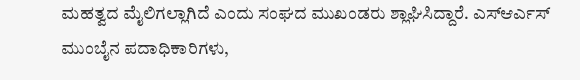ಮಹತ್ವದ ಮೈಲಿಗಲ್ಲಾಗಿದೆ ಎಂದು ಸಂಘದ ಮುಖಂಡರು ಶ್ಲಾಘಿಸಿದ್ದಾರೆ. ಎಸ್ಆರ್ಎಸ್ ಮುಂಬೈನ ಪದಾಧಿಕಾರಿಗಳು,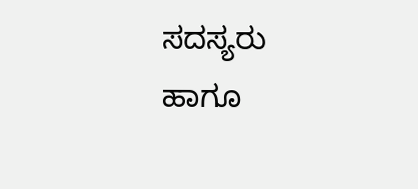ಸದಸ್ಯರು ಹಾಗೂ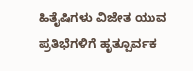ಹಿತೈಷಿಗಳು ವಿಜೇತ ಯುವ ಪ್ರತಿಭೆಗಳಿಗೆ ಹೃತ್ಪೂರ್ವಕ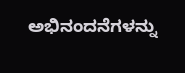ಅಭಿನಂದನೆಗಳನ್ನು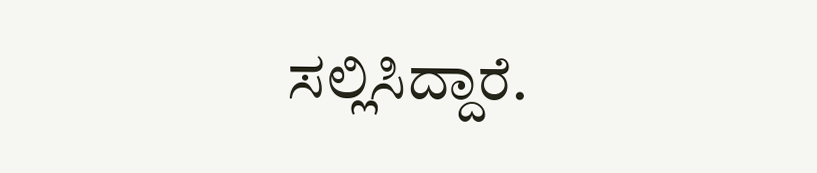ಸಲ್ಲಿಸಿದ್ದಾರೆ.